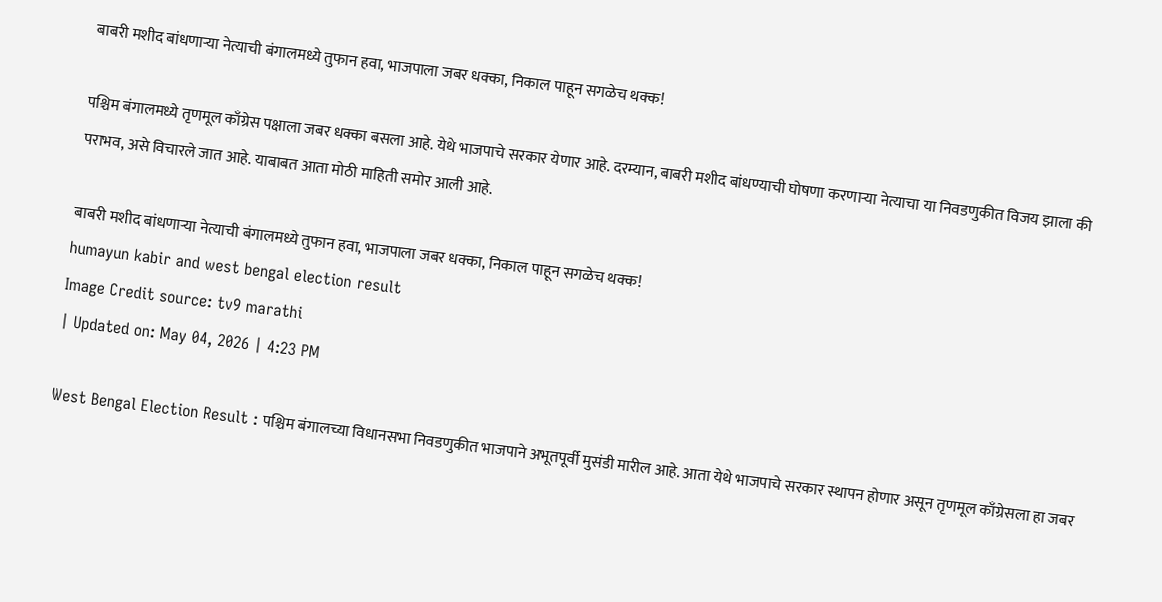बाबरी मशीद बांधणाऱ्या नेत्याची बंगालमध्ये तुफान हवा, भाजपाला जबर धक्का, निकाल पाहून सगळेच थक्क!

पश्चिम बंगालमध्ये तृणमूल काँग्रेस पक्षाला जबर धक्का बसला आहे. येथे भाजपाचे सरकार येणार आहे. दरम्यान, बाबरी मशीद बांधण्याची घोषणा करणाऱ्या नेत्याचा या निवडणुकीत विजय झाला की पराभव, असे विचारले जात आहे. याबाबत आता मोठी माहिती समोर आली आहे.

बाबरी मशीद बांधणाऱ्या नेत्याची बंगालमध्ये तुफान हवा, भाजपाला जबर धक्का, निकाल पाहून सगळेच थक्क!
humayun kabir and west bengal election result
Image Credit source: tv9 marathi
| Updated on: May 04, 2026 | 4:23 PM

West Bengal Election Result : पश्चिम बंगालच्या विधानसभा निवडणुकीत भाजपाने अभूतपूर्वी मुसंडी मारील आहे. आता येथे भाजपाचे सरकार स्थापन होणार असून तृणमूल काँग्रेसला हा जबर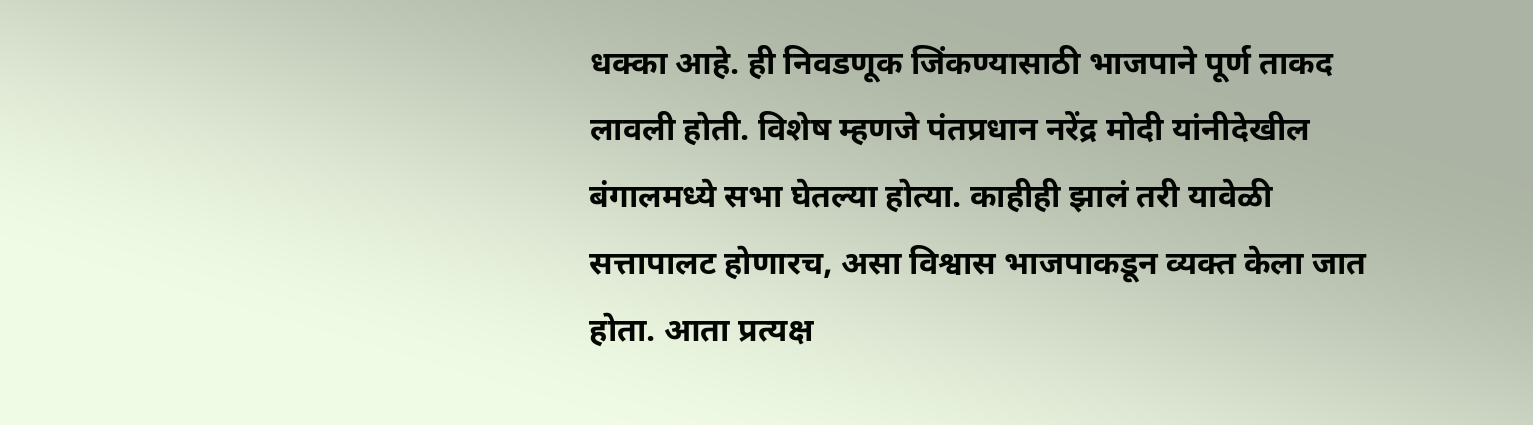धक्का आहे. ही निवडणूक जिंकण्यासाठी भाजपाने पूर्ण ताकद लावली होती. विशेष म्हणजे पंतप्रधान नरेंद्र मोदी यांनीदेखील बंगालमध्ये सभा घेतल्या होत्या. काहीही झालं तरी यावेळी सत्तापालट होणारच, असा विश्वास भाजपाकडून व्यक्त केला जात होता. आता प्रत्यक्ष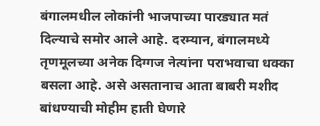बंगालमधील लोकांनी भाजपाच्या पारड्यात मतं दिल्याचे समोर आले आहे. दरम्यान, बंगालमध्ये तृणमूलच्या अनेक दिग्गज नेत्यांना पराभवाचा धक्का बसला आहे. असे असतानाच आता बाबरी मशीद बांधण्याची मोहीम हाती घेणारे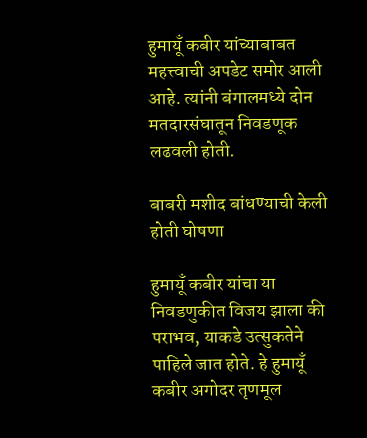हुमायूँ कबीर यांच्याबाबत महत्त्वाची अपडेट समोर आली आहे. त्यांनी बंगालमध्ये दोन मतदारसंघातून निवडणूक लढवली होती.

बाबरी मशीद बांधण्याची केली होती घोषणा

हुमायूँ कबीर यांचा या निवडणुकीत विजय झाला की पराभव, याकडे उत्सुकतेने पाहिले जात होते. हे हुमायूँ कबीर अगोदर तृणमूल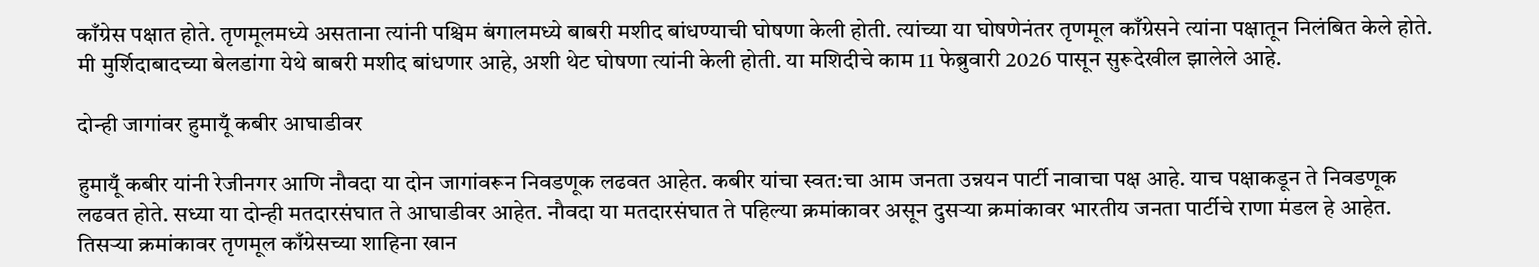काँग्रेस पक्षात होते. तृणमूलमध्ये असताना त्यांनी पश्चिम बंगालमध्ये बाबरी मशीद बांधण्याची घोषणा केली होती. त्यांच्या या घोषणेनंतर तृणमूल काँग्रेसने त्यांना पक्षातून निलंबित केले होते. मी मुर्शिदाबादच्या बेलडांगा येथे बाबरी मशीद बांधणार आहे, अशी थेट घोषणा त्यांनी केली होती. या मशिदीचे काम 11 फेब्रुवारी 2026 पासून सुरूदेखील झालेले आहे.

दोन्ही जागांवर हुमायूँ कबीर आघाडीवर

हुमायूँ कबीर यांनी रेजीनगर आणि नौवदा या दोन जागांवरून निवडणूक लढवत आहेत. कबीर यांचा स्वत:चा आम जनता उन्नयन पार्टी नावाचा पक्ष आहे. याच पक्षाकडून ते निवडणूक लढवत होते. सध्या या दोन्ही मतदारसंघात ते आघाडीवर आहेत. नौवदा या मतदारसंघात ते पहिल्या क्रमांकावर असून दुसऱ्या क्रमांकावर भारतीय जनता पार्टीचे राणा मंडल हे आहेत. तिसऱ्या क्रमांकावर तृणमूल काँग्रेसच्या शाहिना खान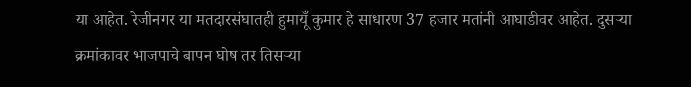या आहेत. रेजीनगर या मतदारसंघातही हुमायूँ कुमार हे साधारण 37 हजार मतांनी आघाडीवर आहेत. दुसऱ्या क्रमांकावर भाजपाचे बापन घोष तर तिसऱ्या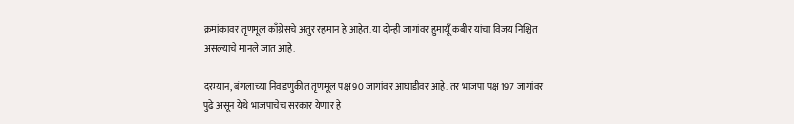क्रमांकावर तृणमूल काँग्रेसचे अतुर रहमान हे आहेत. या दोन्ही जागांवर हुमायूँ कबीर यांचा विजय निश्चित असल्याचे मानले जात आहे.

दरम्यान, बंगलाच्या निवडणुकीत तृणमूल पक्ष 90 जागांवर आघाडीवर आहे. तर भाजपा पक्ष 197 जागांवर पुढे असून येथे भाजपाचेच सरकार येणार हे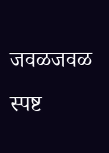जवळजवळ स्पष्ट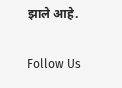झाले आहे.

Follow Us